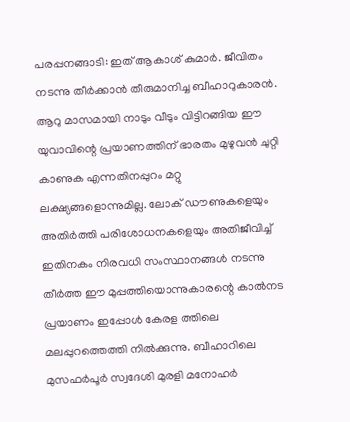പരപ്പനങ്ങാടി: ഇത് ആകാശ് കുമാർ. ജീവിതം നടന്നു തീർക്കാൻ തീരുമാനിച്ച ബീഹാറുകാരൻ.
ആറു മാസമായി നാടും വീടും വിട്ടിറങ്ങിയ ഈ യുവാവിന്റെ പ്രയാണത്തിന് ഭാരതം മുഴുവൻ ചുറ്റി കാണുക എന്നതിനപ്പുറം മറ്റു ലക്ഷ്യങ്ങളൊന്നുമില്ല. ലോക് ഡൗണുകളെയും അതിർത്തി പരിശോധനകളെയും അതിജീവിച്ച് ഇതിനകം നിരവധി സംസ്ഥാനങ്ങൾ നടന്നു തീർത്ത ഈ മുപ്പത്തിയൊന്നുകാരന്റെ കാൽനട പ്രയാണം ഇപ്പോൾ കേരള ത്തിലെ മലപ്പുറത്തെത്തി നിൽക്കുന്നു. ബീഹാറിലെ മുസഫർപൂർ സ്വദേശി മുരളി മനോഹർ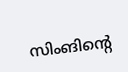സിംങിന്റെ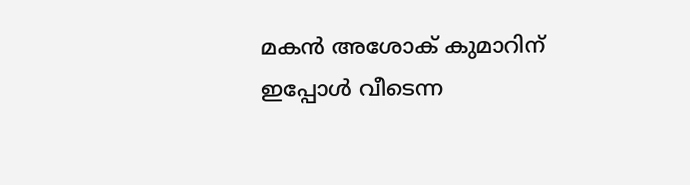മകൻ അശോക് കുമാറിന് ഇപ്പോൾ വീടെന്ന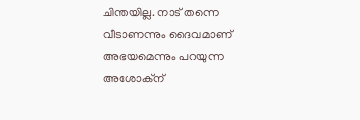ചിന്തയില്ല. നാട് തന്നെ വീടാണന്നും ദൈവമാണ് അഭയമെന്നും പറയുന്ന അശോക്ന്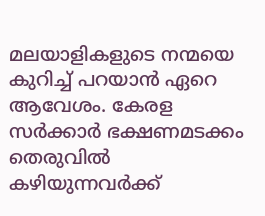മലയാളികളുടെ നന്മയെ കുറിച്ച് പറയാൻ ഏറെ ആവേശം. കേരള സർക്കാർ ഭക്ഷണമടക്കം തെരുവിൽ കഴിയുന്നവർക്ക്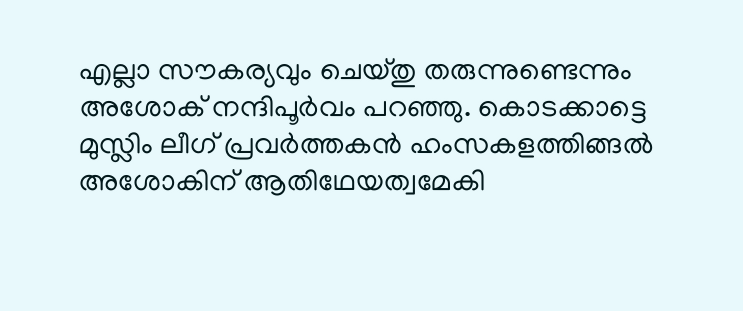എല്ലാ സൗകര്യവും ചെയ്തു തരുന്നുണ്ടെന്നും അശോക് നന്ദിപൂർവം പറഞ്ഞു. കൊടക്കാട്ടെ
മുസ്ലിം ലീഗ് പ്രവർത്തകൻ ഹംസകളത്തിങ്ങൽ അശോകിന് ആതിഥേയത്വമേകി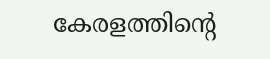കേരളത്തിന്റെ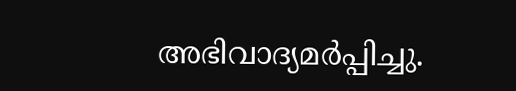അഭിവാദ്യമർപ്പിച്ചു.